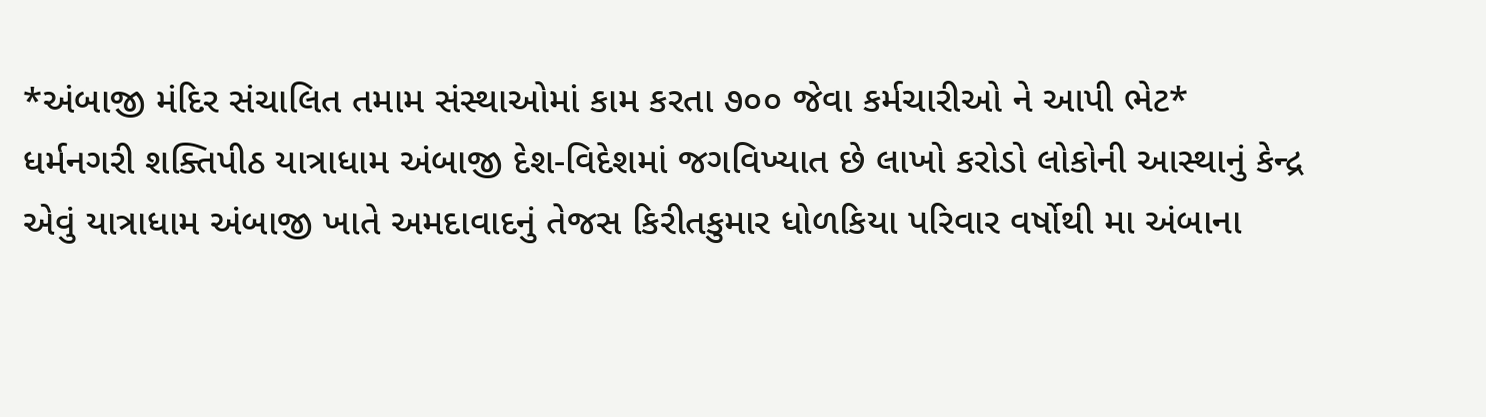*અંબાજી મંદિર સંચાલિત તમામ સંસ્થાઓમાં કામ કરતા ૭૦૦ જેવા કર્મચારીઓ ને આપી ભેટ*
ધર્મનગરી શક્તિપીઠ યાત્રાધામ અંબાજી દેશ-વિદેશમાં જગવિખ્યાત છે લાખો કરોડો લોકોની આસ્થાનું કેન્દ્ર એવું યાત્રાધામ અંબાજી ખાતે અમદાવાદનું તેજસ કિરીતકુમાર ધોળકિયા પરિવાર વર્ષોથી મા અંબાના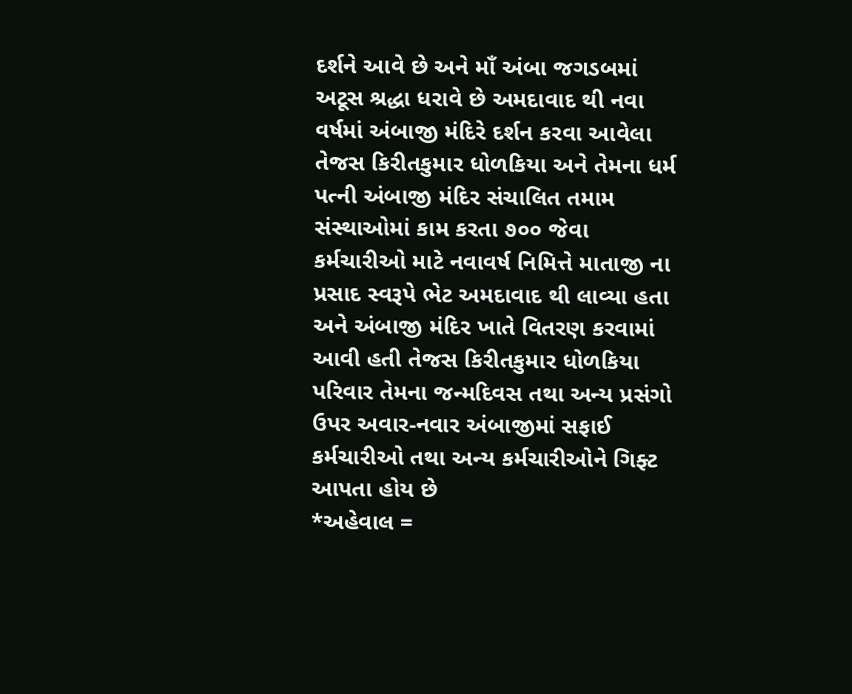દર્શને આવે છે અને માઁ અંબા જગડબમાં અટૂસ શ્રદ્ધા ધરાવે છે અમદાવાદ થી નવા વર્ષમાં અંબાજી મંદિરે દર્શન કરવા આવેલા તેજસ કિરીતકુમાર ધોળકિયા અને તેમના ધર્મ પત્ની અંબાજી મંદિર સંચાલિત તમામ સંસ્થાઓમાં કામ કરતા ૭૦૦ જેવા કર્મચારીઓ માટે નવાવર્ષ નિમિત્તે માતાજી ના પ્રસાદ સ્વરૂપે ભેટ અમદાવાદ થી લાવ્યા હતા અને અંબાજી મંદિર ખાતે વિતરણ કરવામાં આવી હતી તેજસ કિરીતકુમાર ધોળકિયા પરિવાર તેમના જન્મદિવસ તથા અન્ય પ્રસંગો ઉપર અવાર-નવાર અંબાજીમાં સફાઈ કર્મચારીઓ તથા અન્ય કર્મચારીઓને ગિફ્ટ આપતા હોય છે
*અહેવાલ =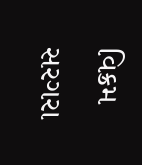વિક્રમ સરગરા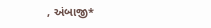, અંબાજી*